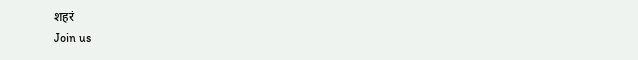शहरं
Join us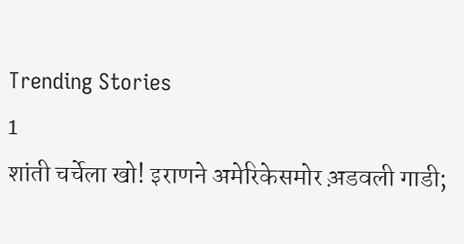Trending Stories
1
शांती चर्चेला खो! इराणने अमेरिकेसमोर अ़डवली गाडी;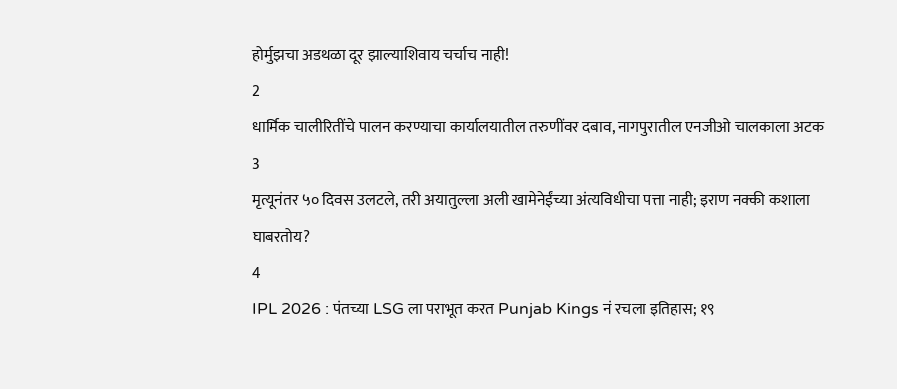होर्मुझचा अडथळा दूर झाल्याशिवाय चर्चाच नाही!
2
धार्मिक चालीरितींचे पालन करण्याचा कार्यालयातील तरुणींवर दबाव, नागपुरातील एनजीओ चालकाला अटक
3
मृत्यूनंतर ५० दिवस उलटले, तरी अयातुल्ला अली खामेनेईंच्या अंत्यविधीचा पत्ता नाही; इराण नक्की कशाला घाबरतोय?
4
IPL 2026 : पंतच्या LSG ला पराभूत करत Punjab Kings नं रचला इतिहास; १९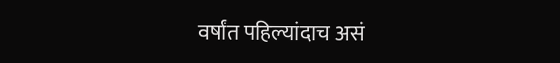वर्षांत पहिल्यांदाच असं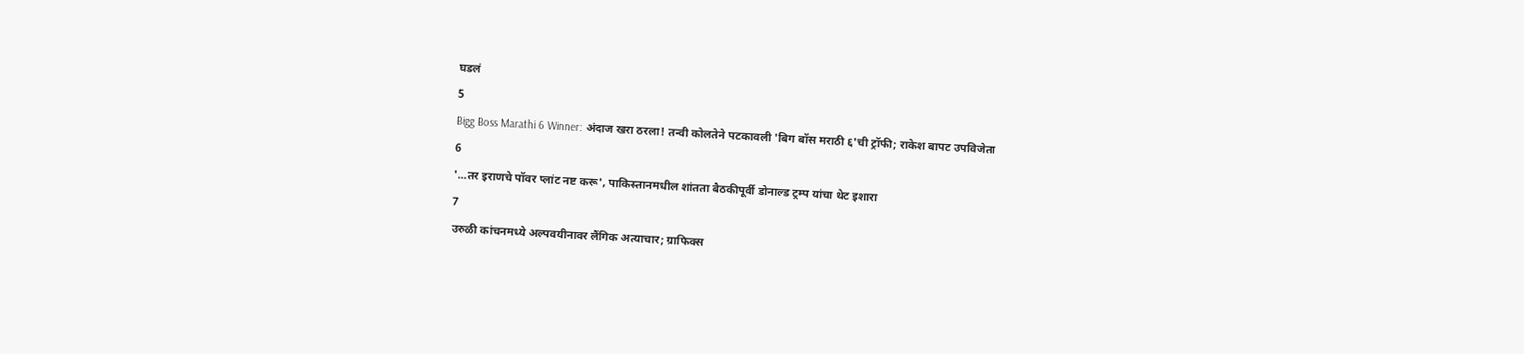घडलं
5
Bigg Boss Marathi 6 Winner: अंदाज खरा ठरला! तन्वी कोलतेने पटकावली 'बिग बॉस मराठी ६'ची ट्रॉफी; राकेश बापट उपविजेता
6
'...तर इराणचे पॉवर प्लांट नष्ट करू', पाकिस्तानमधील शांतता बैठकीपूर्वी डोनाल्ड ट्रम्प यांचा थेट इशारा
7
उरुळी कांचनमध्ये अल्पवयीनावर लैंगिक अत्याचार; ग्राफिक्स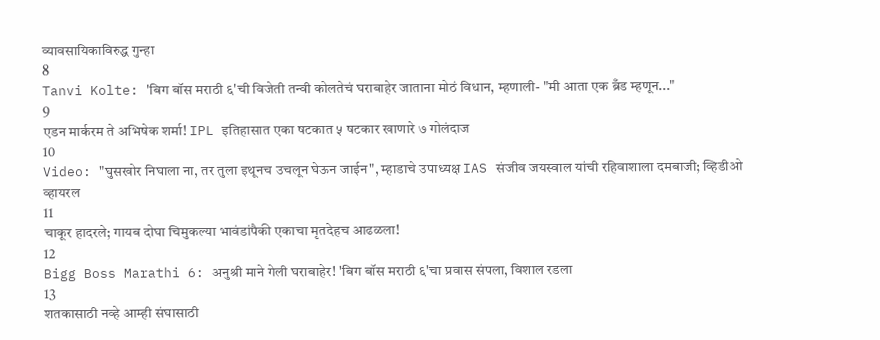व्यावसायिकाविरुद्ध गुन्हा
8
Tanvi Kolte: 'बिग बॉस मराठी ६'ची विजेती तन्वी कोलतेचं घराबाहेर जाताना मोठं विधान, म्हणाली- "मी आता एक ब्रँड म्हणून..."
9
एडन मार्करम ते अभिषेक शर्मा! IPL इतिहासात एका षटकात ५ षटकार खाणारे ७ गोलंदाज
10
Video: "घुसखोर निघाला ना, तर तुला इथूनच उचलून घेऊन जाईन", म्हाडाचे उपाध्यक्ष IAS संजीव जयस्वाल यांची रहिवाशाला दमबाजी; व्हिडीओ व्हायरल
11
चाकूर हादरले; गायब दोघा चिमुकल्या भावंडांपैकी एकाचा मृतदेहच आढळला!
12
Bigg Boss Marathi 6: अनुश्री माने गेली घराबाहेर! 'बिग बॉस मराठी ६'चा प्रवास संपला, विशाल रडला
13
शतकासाठी नव्हे आम्ही संघासाठी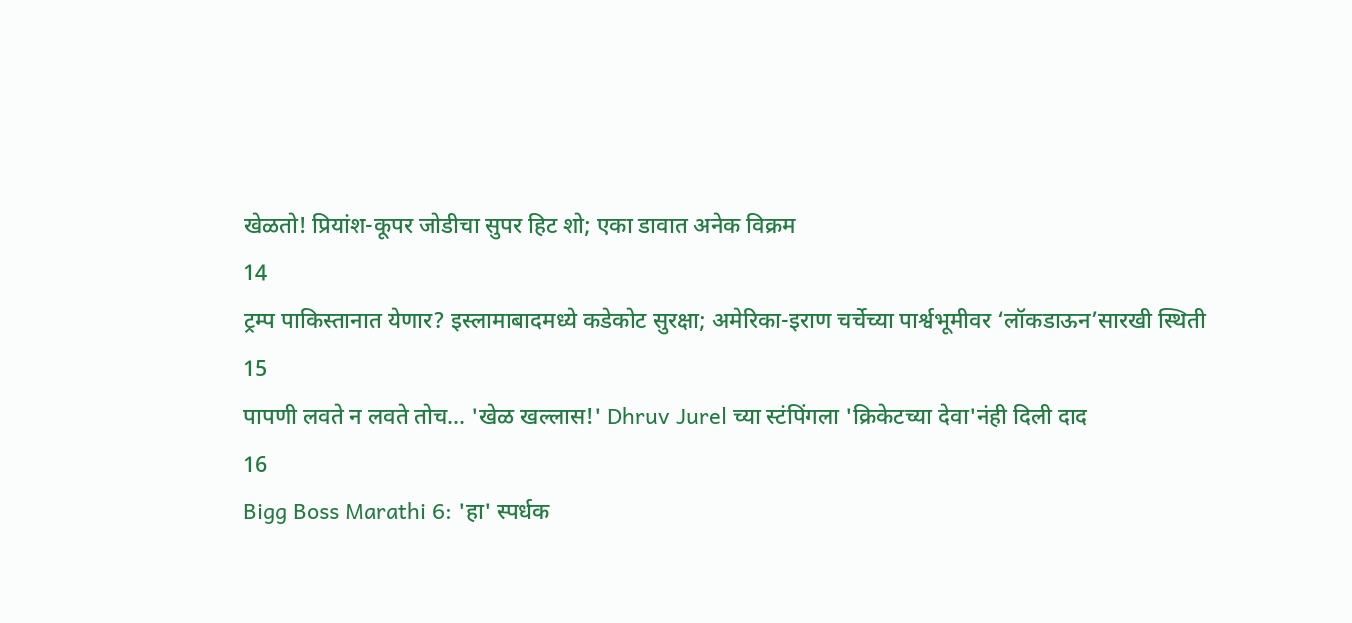खेळतो! प्रियांश-कूपर जोडीचा सुपर हिट शो; एका डावात अनेक विक्रम
14
ट्रम्प पाकिस्तानात येणार? इस्लामाबादमध्ये कडेकोट सुरक्षा; अमेरिका-इराण चर्चेच्या पार्श्वभूमीवर ‘लॉकडाऊन’सारखी स्थिती
15
पापणी लवते न लवते तोच... 'खेळ खल्लास!' Dhruv Jurel च्या स्टंपिंगला 'क्रिकेटच्या देवा'नंही दिली दाद
16
Bigg Boss Marathi 6: 'हा' स्पर्धक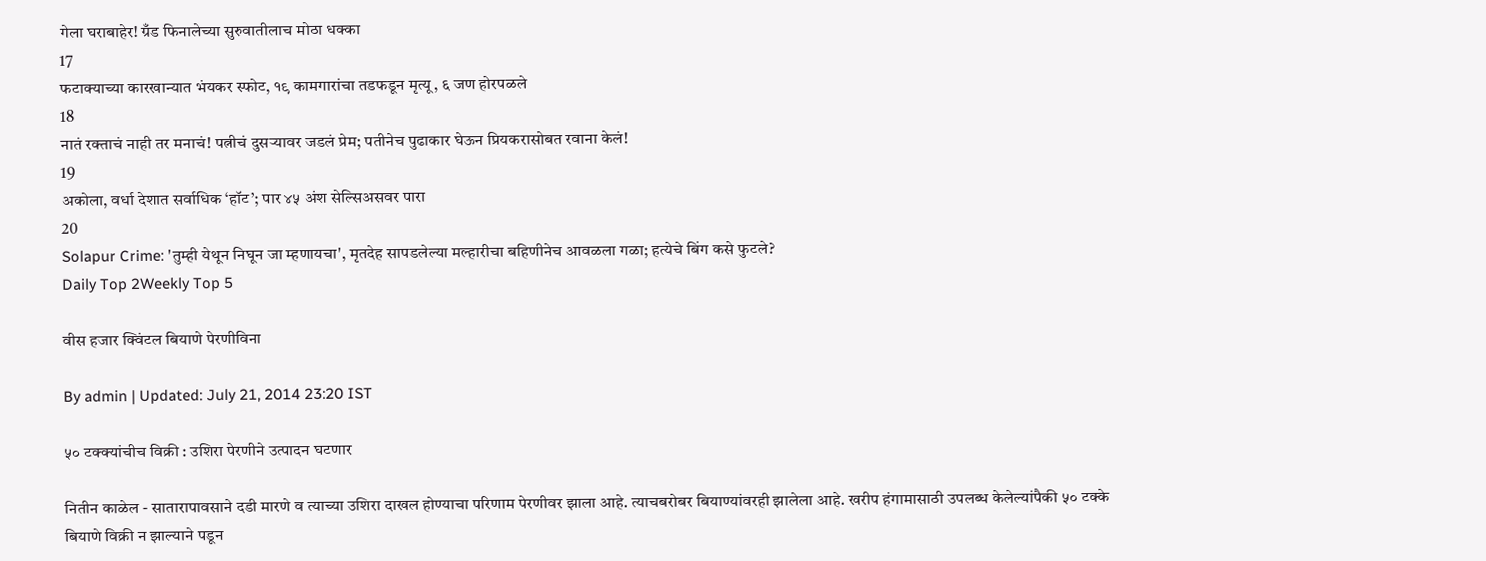गेला घराबाहेर! ग्रँड फिनालेच्या सुरुवातीलाच मोठा धक्का
17
फटाक्याच्या कारखान्यात भंयकर स्फोट, १९ कामगारांचा तडफडून मृत्यू, ६ जण होरपळले
18
नातं रक्ताचं नाही तर मनाचं! पत्नीचं दुसऱ्यावर जडलं प्रेम; पतीनेच पुढाकार घेऊन प्रियकरासोबत रवाना केलं!
19
अकोला, वर्धा देशात सर्वाधिक ‘हॉट’; पार ४५ अंश सेल्सिअसवर पारा
20
Solapur Crime: 'तुम्ही येथून निघून जा म्हणायचा', मृतदेह सापडलेल्या मल्हारीचा बहिणीनेच आवळला गळा; हत्येचे बिंग कसे फुटले?
Daily Top 2Weekly Top 5

वीस हजार क्विंटल बियाणे पेरणीविना

By admin | Updated: July 21, 2014 23:20 IST

५० टक्क्यांचीच विक्री : उशिरा पेरणीने उत्पादन घटणार

नितीन काळेल - सातारापावसाने दडी मारणे व त्याच्या उशिरा दाखल होण्याचा परिणाम पेरणीवर झाला आहे. त्याचबरोबर बियाण्यांवरही झालेला आहे. खरीप हंगामासाठी उपलब्ध केलेल्यांपैकी ५० टक्के बियाणे विक्री न झाल्याने पडून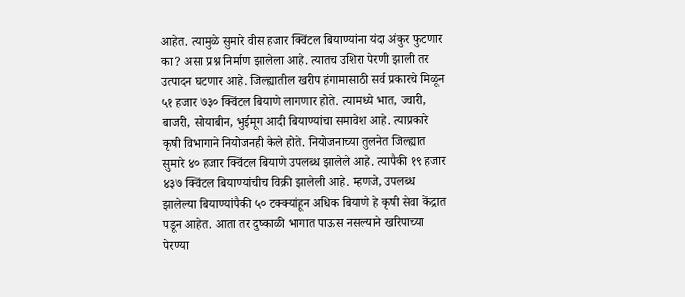आहेत. त्यामुळे सुमारे वीस हजार क्विंटल बियाण्यांना यंदा अंकुर फुटणार का? असा प्रश्न निर्माण झालेला आहे. त्यातच उशिरा पेरणी झाली तर उत्पादन घटणार आहे. जिल्ह्यातील खरीप हंगामासाठी सर्व प्रकारचे मिळून ५१ हजार ७३० क्विंटल बियाणे लागणार होते. त्यामध्ये भात, ज्वारी, बाजरी, सोयाबीन, भुईमूग आदी बियाण्यांचा समावेश आहे. त्याप्रकारे कृषी विभागाने नियोजनही केले होते. नियोजनाच्या तुलनेत जिल्ह्यात सुमारे ४० हजार क्विंटल बियाणे उपलब्ध झालेले आहे. त्यापैकी १९ हजार ४३७ क्विंटल बियाण्यांचीच विक्री झालेली आहे. म्हणजे, उपलब्ध झालेल्या बियाण्यांपैकी ५० टक्क्यांहून अधिक बियाणे हे कृषी सेवा केंद्रात पडून आहेत. आता तर दुष्काळी भागात पाऊस नसल्याने खरिपाच्या पेरण्या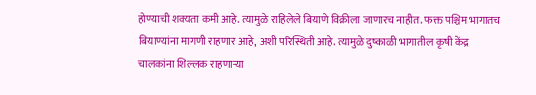होण्याची शक्यता कमी आहे. त्यामुळे राहिलेले बियाणे विक्रीला जाणारच नाहीत. फक्त पश्चिम भागातच बियाण्यांना मागणी राहणार आहे, अशी परिस्थिती आहे. त्यामुळे दुष्काळी भागातील कृषी केंद्र चालकांना शिल्लक राहणाऱ्या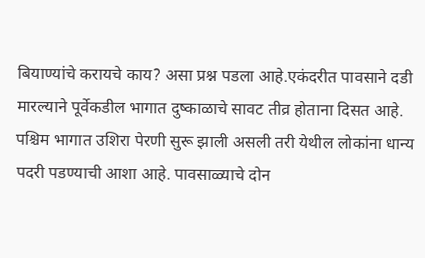बियाण्यांचे करायचे काय? असा प्रश्न पडला आहे.एकंदरीत पावसाने दडी मारल्याने पूर्वेकडील भागात दुष्काळाचे सावट तीव्र होताना दिसत आहे. पश्चिम भागात उशिरा पेरणी सुरू झाली असली तरी येथील लोकांना धान्य पदरी पडण्याची आशा आहे. पावसाळ्याचे दोन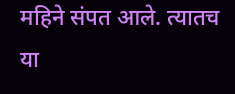महिने संपत आले. त्यातच या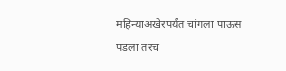महिन्याअखेरपर्यंत चांगला पाऊस पडला तरच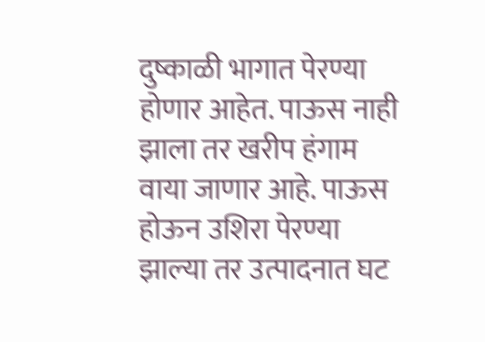दुष्काळी भागात पेरण्या होणार आहेत. पाऊस नाही झाला तर खरीप हंगाम वाया जाणार आहे. पाऊस होऊन उशिरा पेरण्या झाल्या तर उत्पादनात घट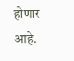होणार आहे.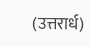(उत्तरार्ध)